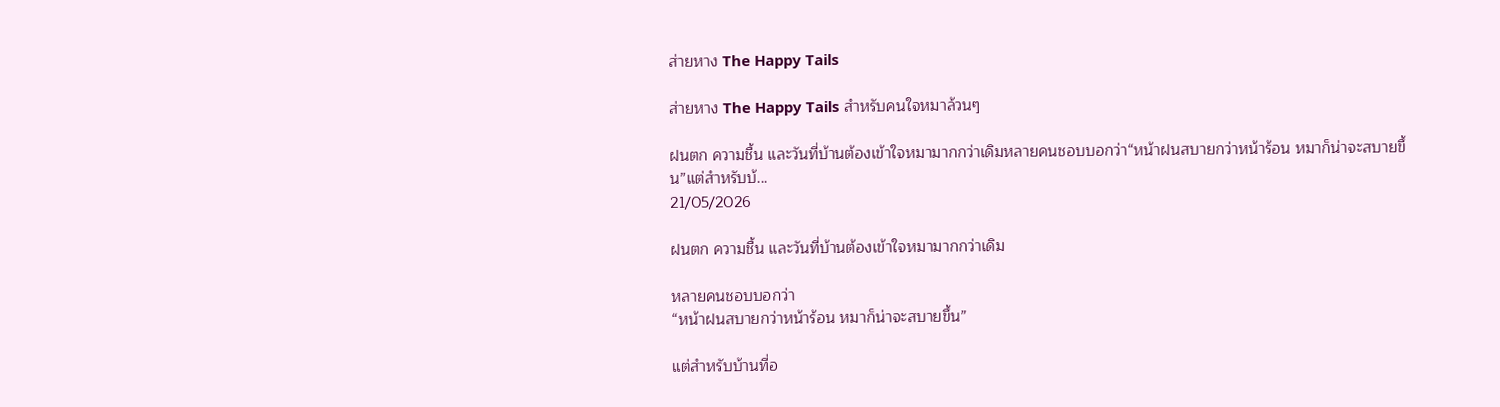ส่ายหาง The Happy Tails

ส่ายหาง The Happy Tails สำหรับคนใจหมาล้วนๆ

ฝนตก ความชื้น และวันที่บ้านต้องเข้าใจหมามากกว่าเดิมหลายคนชอบบอกว่า“หน้าฝนสบายกว่าหน้าร้อน หมาก็น่าจะสบายขึ้น”แต่สำหรับบ้...
21/05/2026

ฝนตก ความชื้น และวันที่บ้านต้องเข้าใจหมามากกว่าเดิม

หลายคนชอบบอกว่า
“หน้าฝนสบายกว่าหน้าร้อน หมาก็น่าจะสบายขึ้น”

แต่สำหรับบ้านที่อ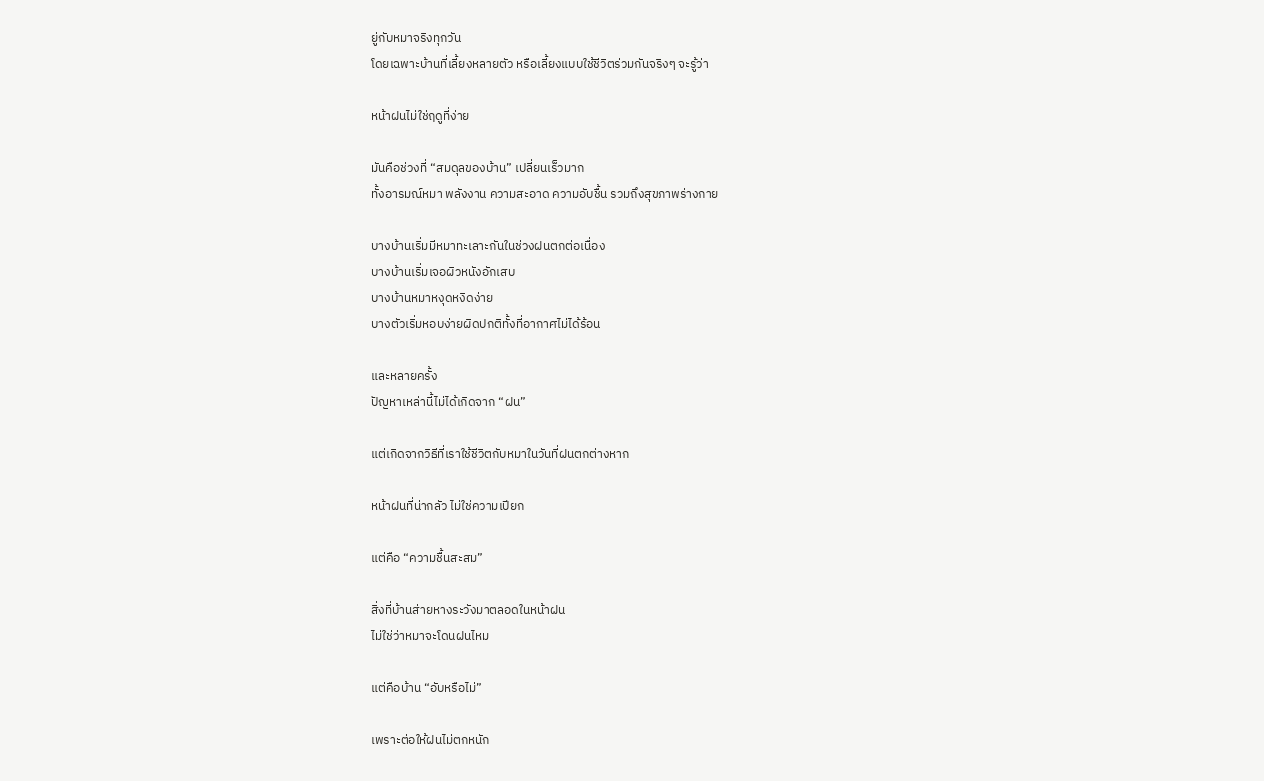ยู่กับหมาจริงทุกวัน
โดยเฉพาะบ้านที่เลี้ยงหลายตัว หรือเลี้ยงแบบใช้ชีวิตร่วมกันจริงๆ จะรู้ว่า

หน้าฝนไม่ใช่ฤดูที่ง่าย

มันคือช่วงที่ “สมดุลของบ้าน” เปลี่ยนเร็วมาก
ทั้งอารมณ์หมา พลังงาน ความสะอาด ความอับชื้น รวมถึงสุขภาพร่างกาย

บางบ้านเริ่มมีหมาทะเลาะกันในช่วงฝนตกต่อเนื่อง
บางบ้านเริ่มเจอผิวหนังอักเสบ
บางบ้านหมาหงุดหงิดง่าย
บางตัวเริ่มหอบง่ายผิดปกติทั้งที่อากาศไม่ได้ร้อน

และหลายครั้ง
ปัญหาเหล่านี้ไม่ได้เกิดจาก “ฝน”

แต่เกิดจากวิธีที่เราใช้ชีวิตกับหมาในวันที่ฝนตกต่างหาก

หน้าฝนที่น่ากลัว ไม่ใช่ความเปียก

แต่คือ “ความชื้นสะสม”

สิ่งที่บ้านส่ายหางระวังมาตลอดในหน้าฝน
ไม่ใช่ว่าหมาจะโดนฝนไหม

แต่คือบ้าน “อับหรือไม่”

เพราะต่อให้ฝนไม่ตกหนัก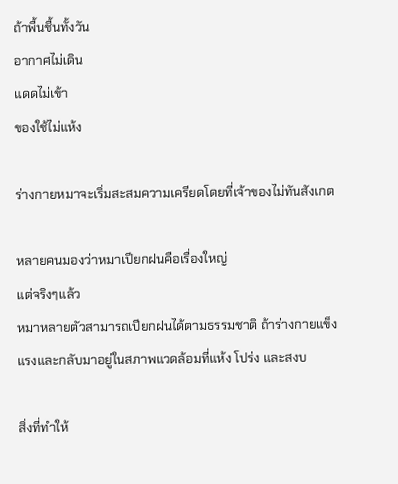ถ้าพื้นชื้นทั้งวัน
อากาศไม่เดิน
แดดไม่เข้า
ของใช้ไม่แห้ง

ร่างกายหมาจะเริ่มสะสมความเครียดโดยที่เจ้าของไม่ทันสังเกต

หลายคนมองว่าหมาเปียกฝนคือเรื่องใหญ่
แต่จริงๆแล้ว
หมาหลายตัวสามารถเปียกฝนได้ตามธรรมชาติ ถ้าร่างกายแข็งแรงและกลับมาอยู่ในสภาพแวดล้อมที่แห้ง โปร่ง และสงบ

สิ่งที่ทำให้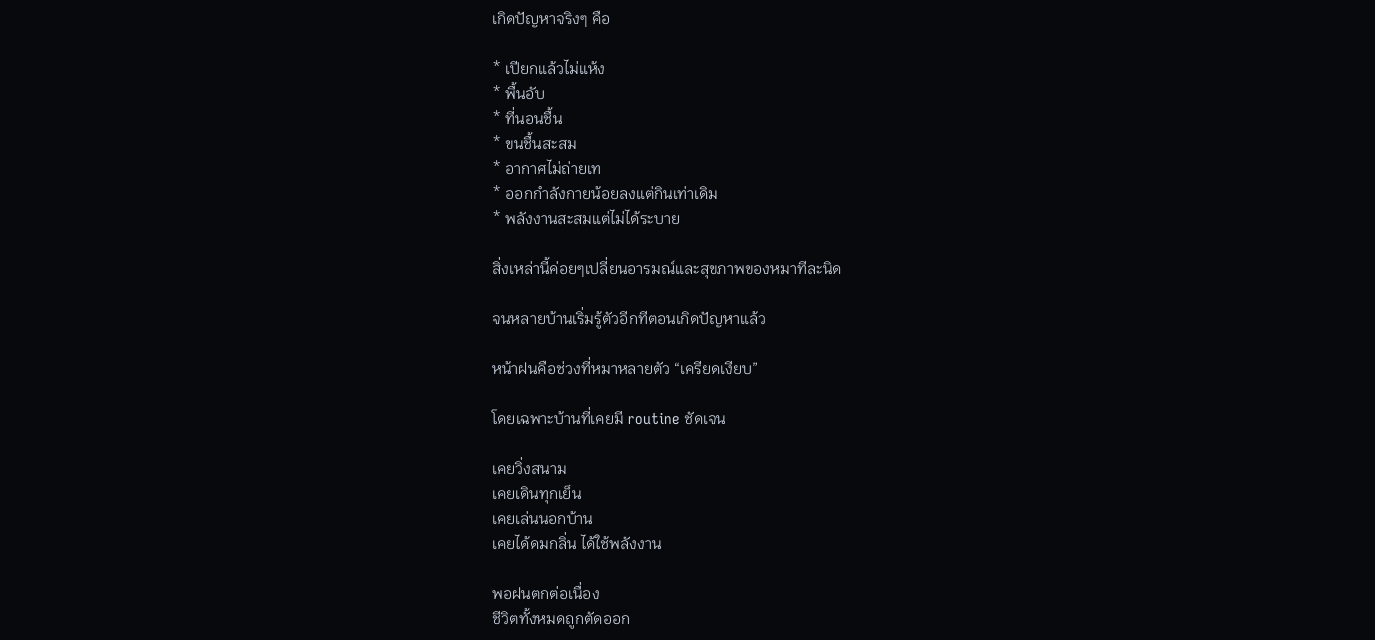เกิดปัญหาจริงๆ คือ

* เปียกแล้วไม่แห้ง
* พื้นอับ
* ที่นอนชื้น
* ขนชื้นสะสม
* อากาศไม่ถ่ายเท
* ออกกำลังกายน้อยลงแต่กินเท่าเดิม
* พลังงานสะสมแต่ไม่ได้ระบาย

สิ่งเหล่านี้ค่อยๆเปลี่ยนอารมณ์และสุขภาพของหมาทีละนิด

จนหลายบ้านเริ่มรู้ตัวอีกทีตอนเกิดปัญหาแล้ว

หน้าฝนคือช่วงที่หมาหลายตัว “เครียดเงียบ”

โดยเฉพาะบ้านที่เคยมี routine ชัดเจน

เคยวิ่งสนาม
เคยเดินทุกเย็น
เคยเล่นนอกบ้าน
เคยได้ดมกลิ่น ได้ใช้พลังงาน

พอฝนตกต่อเนื่อง
ชีวิตทั้งหมดถูกตัดออก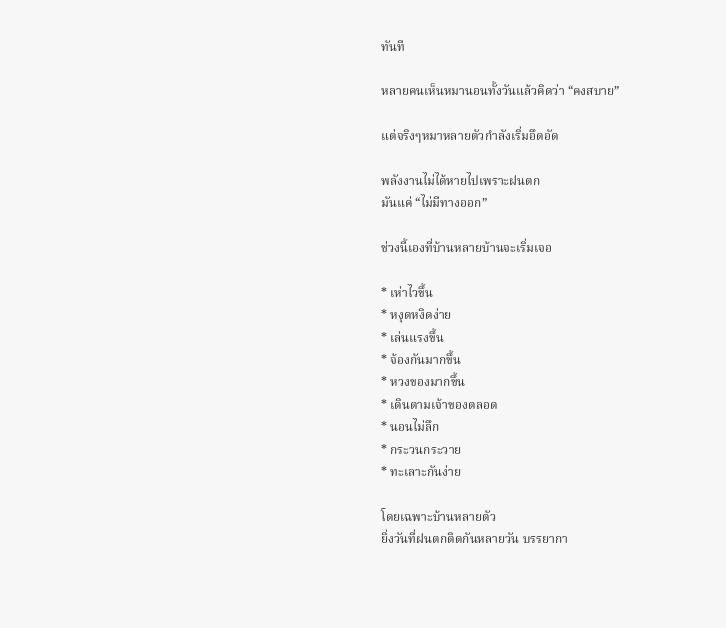ทันที

หลายคนเห็นหมานอนทั้งวันแล้วคิดว่า “คงสบาย”

แต่จริงๆหมาหลายตัวกำลังเริ่มอึดอัด

พลังงานไม่ได้หายไปเพราะฝนตก
มันแค่ “ไม่มีทางออก”

ช่วงนี้เองที่บ้านหลายบ้านจะเริ่มเจอ

* เห่าไวขึ้น
* หงุดหงิดง่าย
* เล่นแรงขึ้น
* จ้องกันมากขึ้น
* หวงของมากขึ้น
* เดินตามเจ้าของตลอด
* นอนไม่ลึก
* กระวนกระวาย
* ทะเลาะกันง่าย

โดยเฉพาะบ้านหลายตัว
ยิ่งวันที่ฝนตกติดกันหลายวัน บรรยากา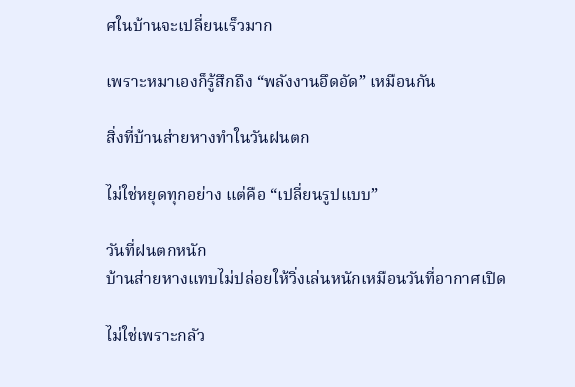ศในบ้านจะเปลี่ยนเร็วมาก

เพราะหมาเองก็รู้สึกถึง “พลังงานอึดอัด” เหมือนกัน

สิ่งที่บ้านส่ายหางทำในวันฝนตก

ไม่ใช่หยุดทุกอย่าง แต่คือ “เปลี่ยนรูปแบบ”

วันที่ฝนตกหนัก
บ้านส่ายหางแทบไม่ปล่อยให้วิ่งเล่นหนักเหมือนวันที่อากาศเปิด

ไม่ใช่เพราะกลัว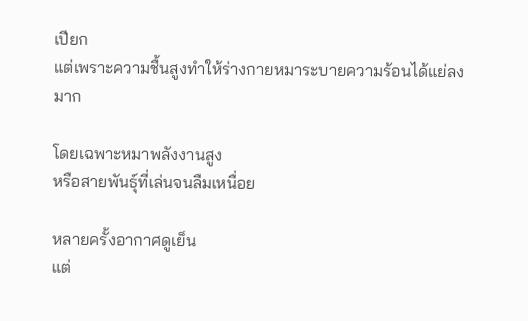เปียก
แต่เพราะความชื้นสูงทำให้ร่างกายหมาระบายความร้อนได้แย่ลงมาก

โดยเฉพาะหมาพลังงานสูง
หรือสายพันธุ์ที่เล่นจนลืมเหนื่อย

หลายครั้งอากาศดูเย็น
แต่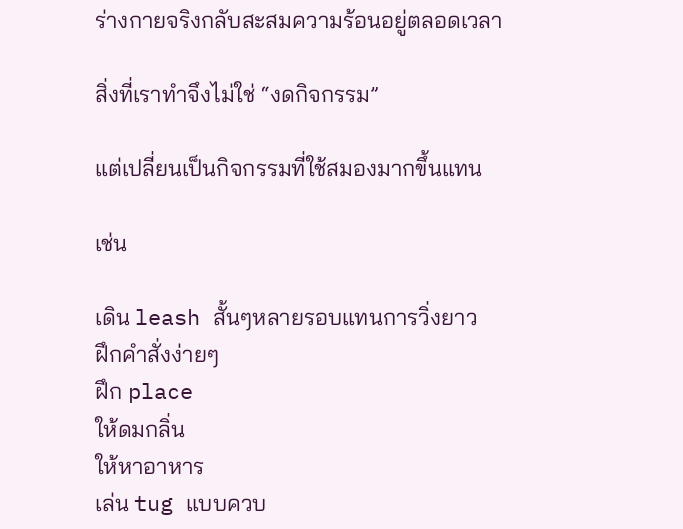ร่างกายจริงกลับสะสมความร้อนอยู่ตลอดเวลา

สิ่งที่เราทำจึงไม่ใช่ “งดกิจกรรม”

แต่เปลี่ยนเป็นกิจกรรมที่ใช้สมองมากขึ้นแทน

เช่น

เดิน leash สั้นๆหลายรอบแทนการวิ่งยาว
ฝึกคำสั่งง่ายๆ
ฝึก place
ให้ดมกลิ่น
ให้หาอาหาร
เล่น tug แบบควบ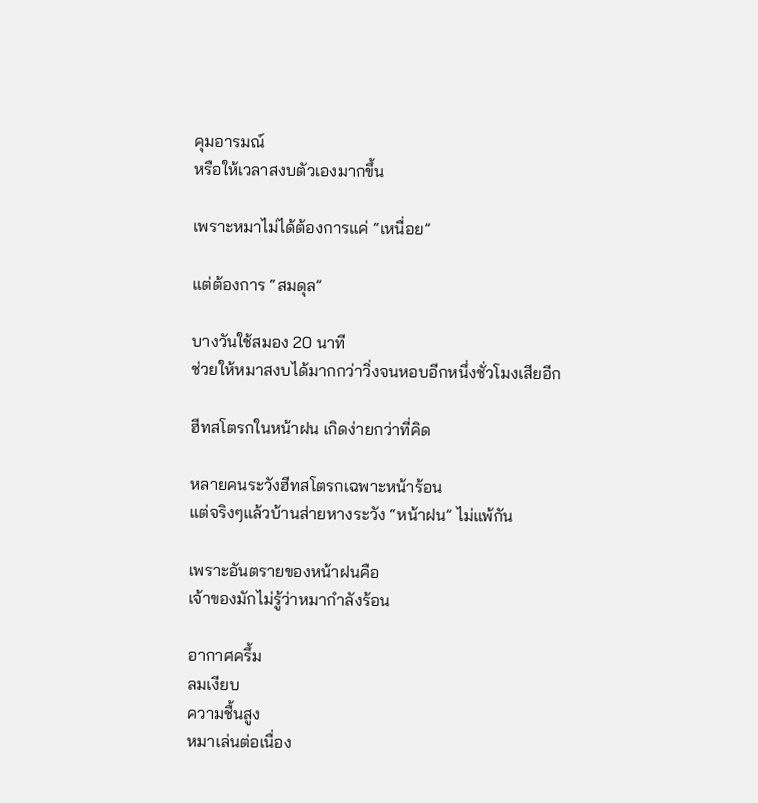คุมอารมณ์
หรือให้เวลาสงบตัวเองมากขึ้น

เพราะหมาไม่ได้ต้องการแค่ “เหนื่อย”

แต่ต้องการ “สมดุล”

บางวันใช้สมอง 20 นาที
ช่วยให้หมาสงบได้มากกว่าวิ่งจนหอบอีกหนึ่งชั่วโมงเสียอีก

ฮีทสโตรกในหน้าฝน เกิดง่ายกว่าที่คิด

หลายคนระวังฮีทสโตรกเฉพาะหน้าร้อน
แต่จริงๆแล้วบ้านส่ายหางระวัง “หน้าฝน” ไม่แพ้กัน

เพราะอันตรายของหน้าฝนคือ
เจ้าของมักไม่รู้ว่าหมากำลังร้อน

อากาศครึ้ม
ลมเงียบ
ความชื้นสูง
หมาเล่นต่อเนื่อง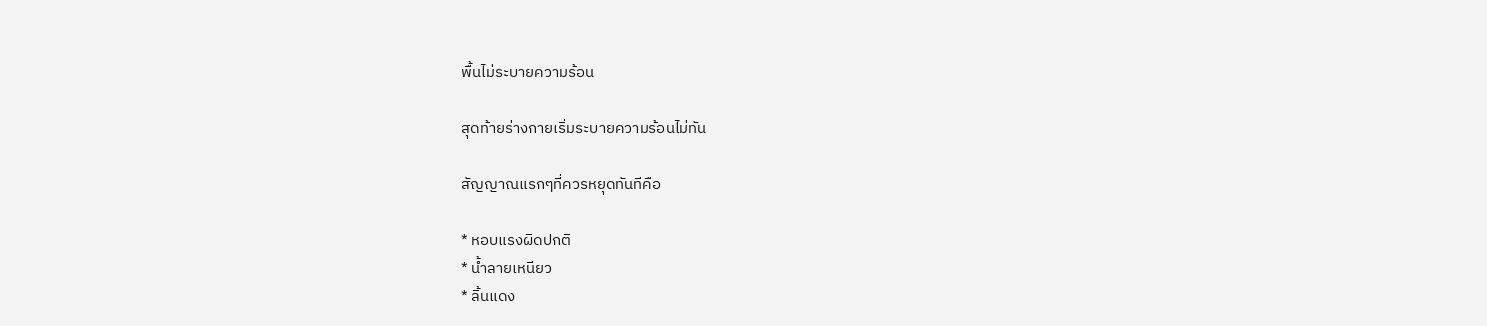พื้นไม่ระบายความร้อน

สุดท้ายร่างกายเริ่มระบายความร้อนไม่ทัน

สัญญาณแรกๆที่ควรหยุดทันทีคือ

* หอบแรงผิดปกติ
* น้ำลายเหนียว
* ลิ้นแดง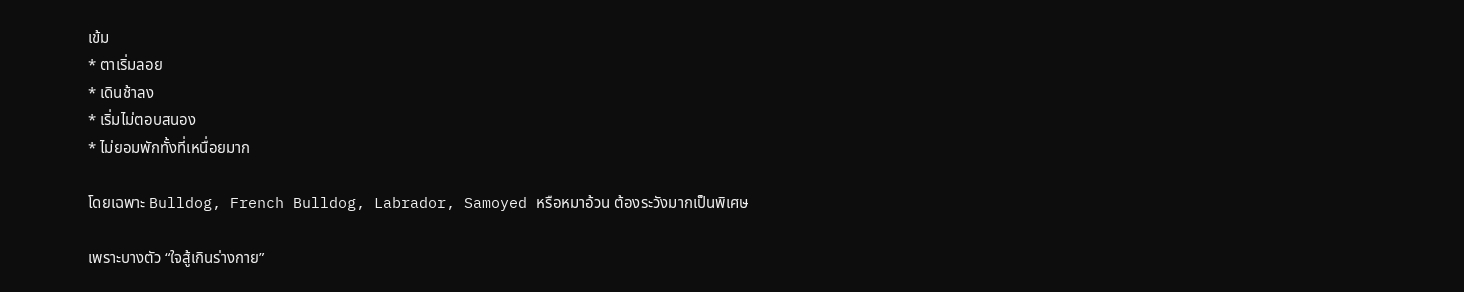เข้ม
* ตาเริ่มลอย
* เดินช้าลง
* เริ่มไม่ตอบสนอง
* ไม่ยอมพักทั้งที่เหนื่อยมาก

โดยเฉพาะ Bulldog, French Bulldog, Labrador, Samoyed หรือหมาอ้วน ต้องระวังมากเป็นพิเศษ

เพราะบางตัว “ใจสู้เกินร่างกาย”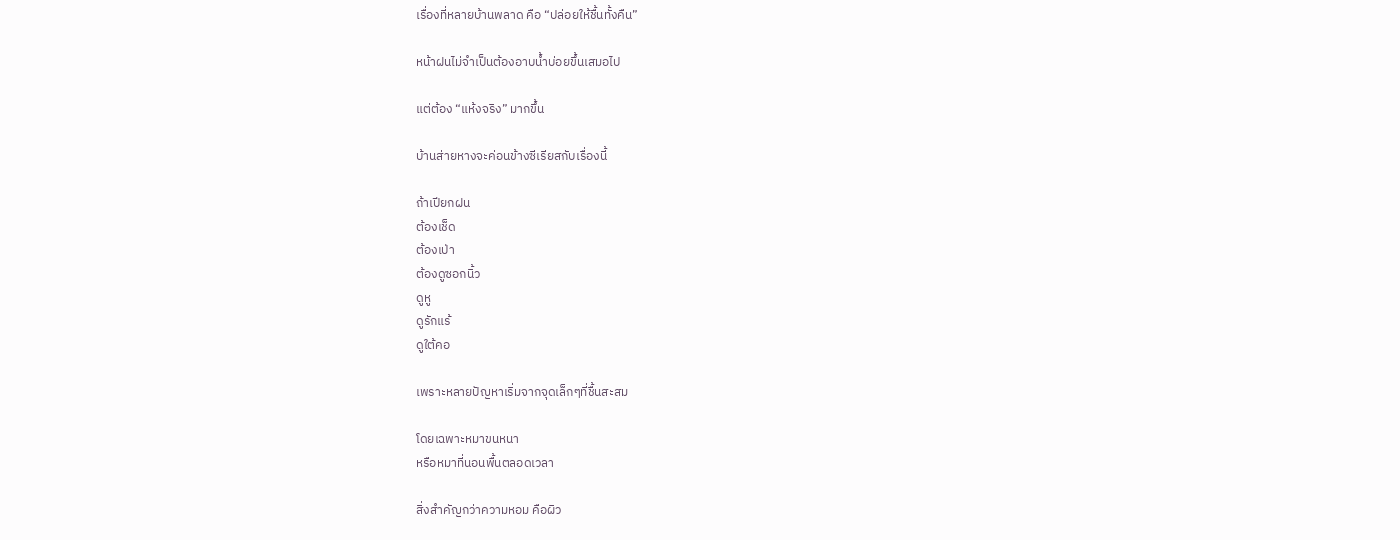เรื่องที่หลายบ้านพลาด คือ “ปล่อยให้ชื้นทั้งคืน”

หน้าฝนไม่จำเป็นต้องอาบน้ำบ่อยขึ้นเสมอไป

แต่ต้อง “แห้งจริง” มากขึ้น

บ้านส่ายหางจะค่อนข้างซีเรียสกับเรื่องนี้

ถ้าเปียกฝน
ต้องเช็ด
ต้องเป่า
ต้องดูซอกนิ้ว
ดูหู
ดูรักแร้
ดูใต้คอ

เพราะหลายปัญหาเริ่มจากจุดเล็กๆที่ชื้นสะสม

โดยเฉพาะหมาขนหนา
หรือหมาที่นอนพื้นตลอดเวลา

สิ่งสำคัญกว่าความหอม คือผิว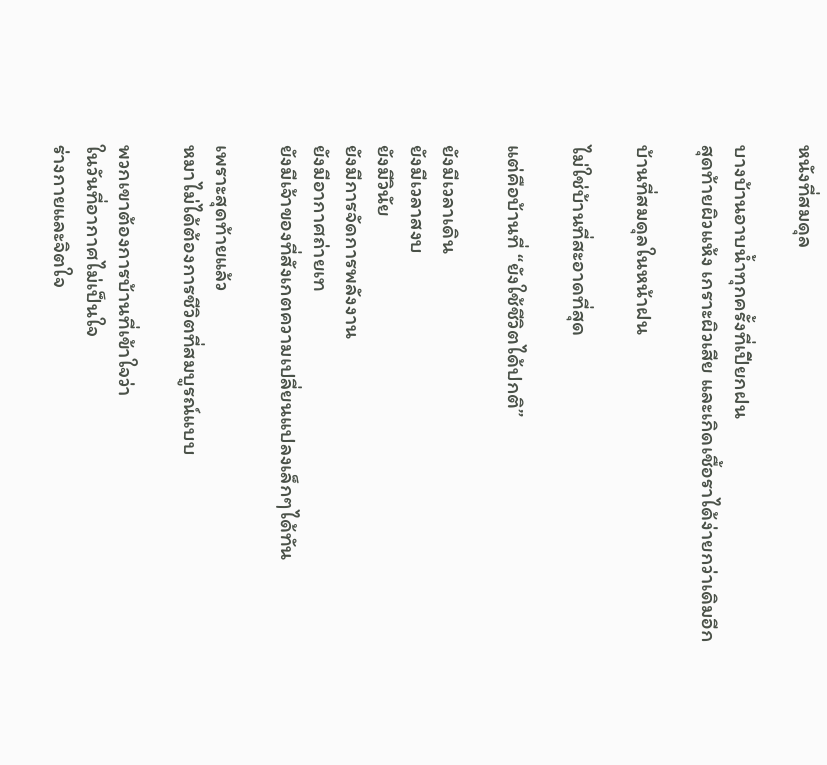หนังที่สมดุล

บางบ้านอาบน้ำทุกครั้งที่เปียกฝน
สุดท้ายผิวแห้ง เกราะผิวเสีย และเกิดเชื้อราได้ง่ายกว่าเดิมอีก

บ้านที่สมดุลในหน้าฝน

ไม่ใช่บ้านที่สะอาดที่สุด

แต่คือบ้านที่ “ยังใช้ชีวิตได้ปกติ”

ยังมีเวลาเดิน
ยังมีเวลาสงบ
ยังมีวินัย
ยังมีการจัดการพลังงาน
ยังมีอากาศถ่ายเท
ยังมีเจ้าของที่สังเกตความเปลี่ยนแปลงเล็กๆได้ทัน

เพราะสุดท้ายแล้ว
หมาไม่ได้ต้องการชีวิตที่สมบูรณ์แบบ

พวกเขาต้องการบ้านที่เข้าใจว่า
ในวันที่อากาศไม่เป็นใจ
ร่างกายและจิตใจ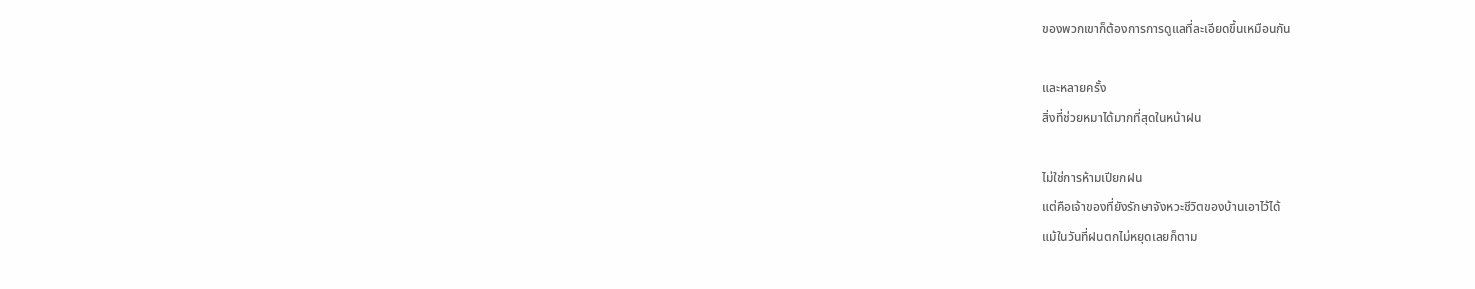ของพวกเขาก็ต้องการการดูแลที่ละเอียดขึ้นเหมือนกัน

และหลายครั้ง
สิ่งที่ช่วยหมาได้มากที่สุดในหน้าฝน

ไม่ใช่การห้ามเปียกฝน
แต่คือเจ้าของที่ยังรักษาจังหวะชีวิตของบ้านเอาไว้ได้
แม้ในวันที่ฝนตกไม่หยุดเลยก็ตาม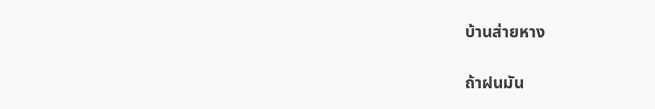บ้านส่ายหาง

ถ้าฝนมัน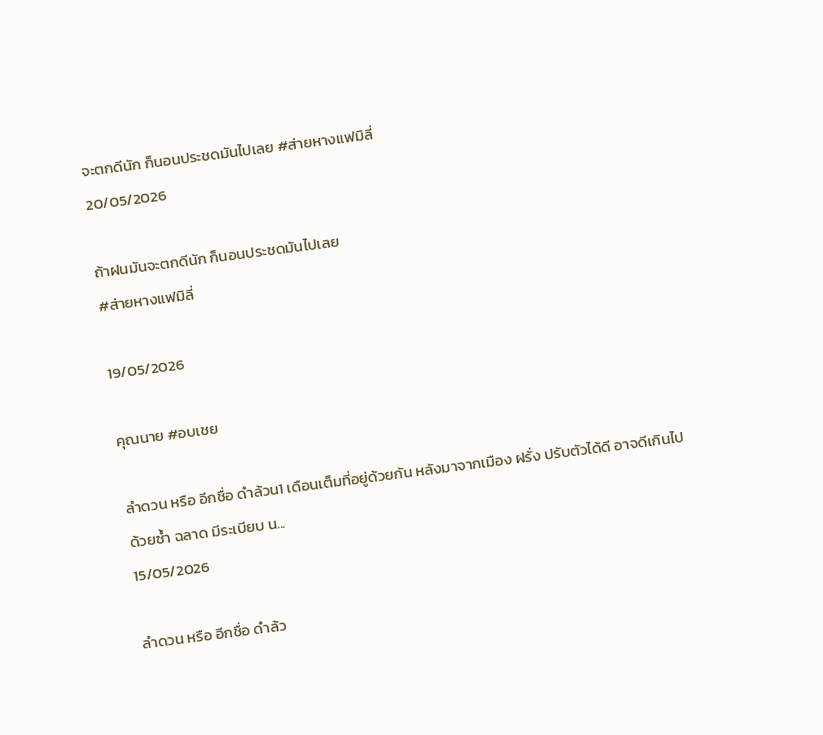จะตกดีนัก ก็นอนประชดมันไปเลย #ส่ายหางแฟมิลี่
20/05/2026

ถ้าฝนมันจะตกดีนัก ก็นอนประชดมันไปเลย
#ส่ายหางแฟมิลี่

19/05/2026

คุณนาย #อบเชย

ลำดวน หรือ อีกชื่อ ดำล้วน1 เดือนเต็มที่อยู่ด้วยกัน หลังมาจากเมือง ฝรั่ง ปรับตัวได้ดี อาจดีเกินไปด้วยซ้ำ ฉลาด มีระเบียบ น...
15/05/2026

ลำดวน หรือ อีกชื่อ ดำล้ว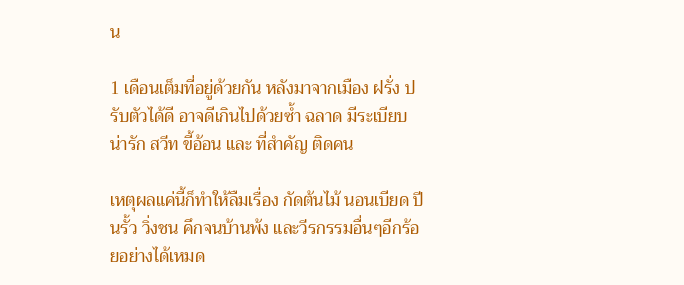น

1 เดือนเต็มที่อยู่ด้วยกัน หลังมาจากเมือง ฝรั่ง ปรับตัวได้ดี อาจดีเกินไปด้วยซ้ำ ฉลาด มีระเบียบ น่ารัก สวีท ขี้อ้อน และ ที่สำคัญ ติดคน

เหตุผลแค่นี้ก็ทำให้ลืมเรื่อง กัดต้นไม้ นอนเบียด ปีนรั้ว วิ่งชน คึกจนบ้านพ้ง และวีรกรรมอื่นๆอีกร้อยอย่างได้เหมด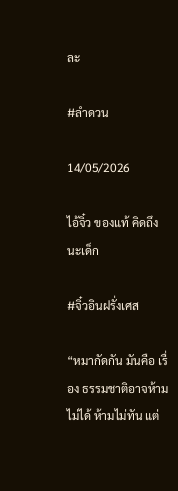ละ

#ลำดวน

14/05/2026

ไอ้จิ๋ว ของแท้ คิดถึงนะเด็ก

#จิ๋วอินฝรั่งเศส

“หมากัดกัน มันคือ เรื่อง ธรรมชาติอาจห้ามไม่ได้ ห้ามไม่ทัน แต่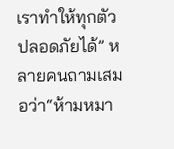เราทำให้ทุกตัวปลอดภัยได้” หลายคนถามเสมอว่า“ห้ามหมา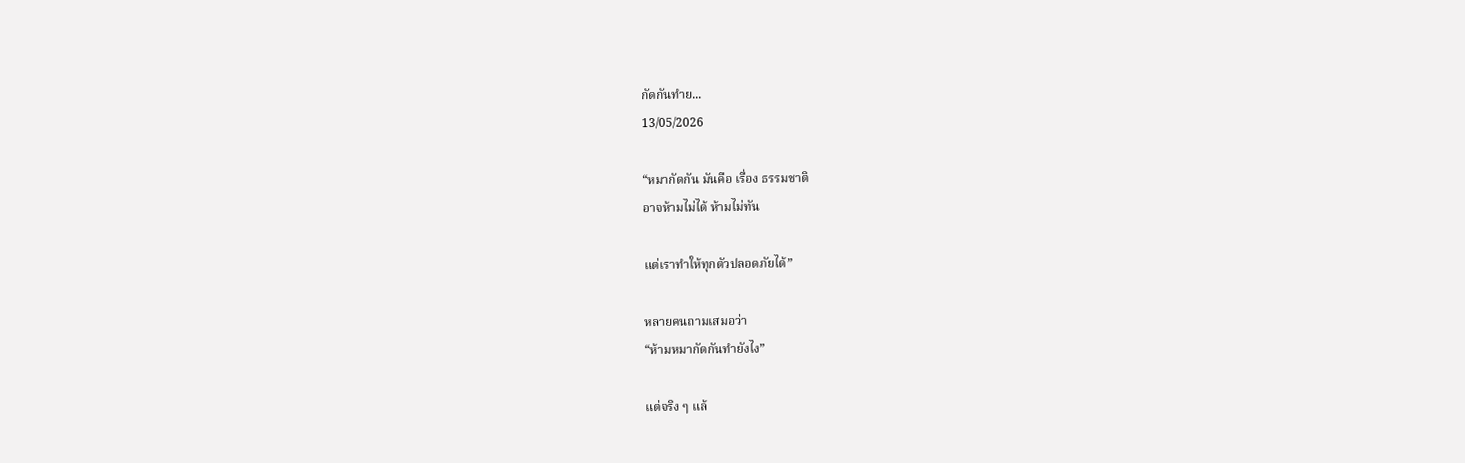กัดกันทำย...
13/05/2026

“หมากัดกัน มันคือ เรื่อง ธรรมชาติ
อาจห้ามไม่ได้ ห้ามไม่ทัน

แต่เราทำให้ทุกตัวปลอดภัยได้”

หลายคนถามเสมอว่า
“ห้ามหมากัดกันทำยังไง”

แต่จริง ๆ แล้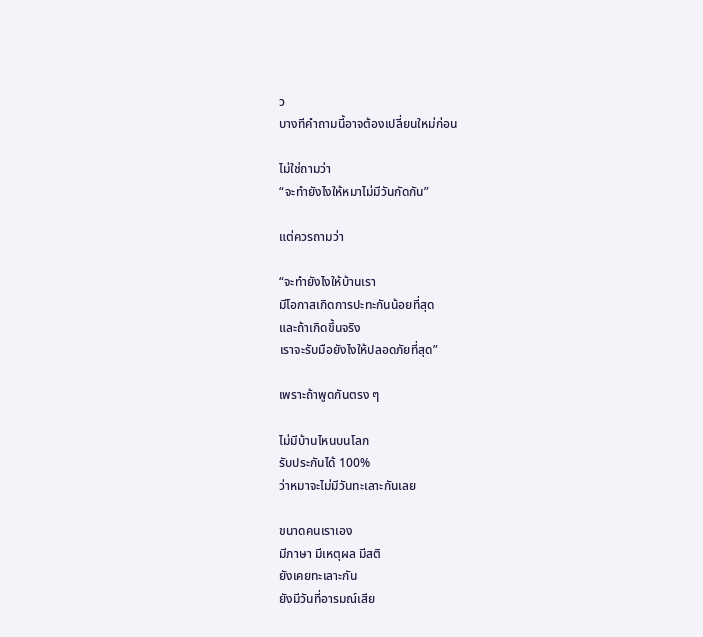ว
บางทีคำถามนี้อาจต้องเปลี่ยนใหม่ก่อน

ไม่ใช่ถามว่า
“จะทำยังไงให้หมาไม่มีวันกัดกัน”

แต่ควรถามว่า

“จะทำยังไงให้บ้านเรา
มีโอกาสเกิดการปะทะกันน้อยที่สุด
และถ้าเกิดขึ้นจริง
เราจะรับมือยังไงให้ปลอดภัยที่สุด”

เพราะถ้าพูดกันตรง ๆ

ไม่มีบ้านไหนบนโลก
รับประกันได้ 100%
ว่าหมาจะไม่มีวันทะเลาะกันเลย

ขนาดคนเราเอง
มีภาษา มีเหตุผล มีสติ
ยังเคยทะเลาะกัน
ยังมีวันที่อารมณ์เสีย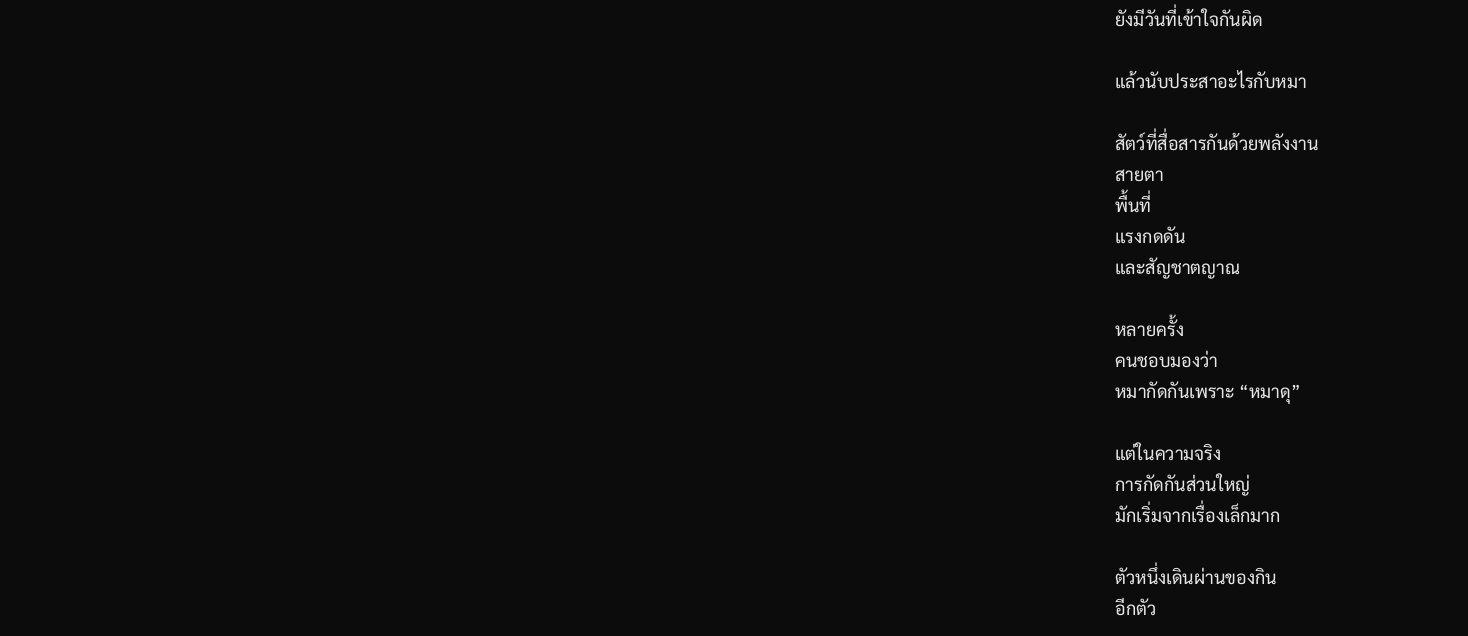ยังมีวันที่เข้าใจกันผิด

แล้วนับประสาอะไรกับหมา

สัตว์ที่สื่อสารกันด้วยพลังงาน
สายตา
พื้นที่
แรงกดดัน
และสัญชาตญาณ

หลายครั้ง
คนชอบมองว่า
หมากัดกันเพราะ “หมาดุ”

แต่ในความจริง
การกัดกันส่วนใหญ่
มักเริ่มจากเรื่องเล็กมาก

ตัวหนึ่งเดินผ่านของกิน
อีกตัว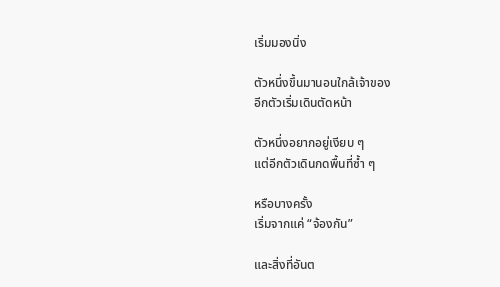เริ่มมองนิ่ง

ตัวหนึ่งขึ้นมานอนใกล้เจ้าของ
อีกตัวเริ่มเดินตัดหน้า

ตัวหนึ่งอยากอยู่เงียบ ๆ
แต่อีกตัวเดินกดพื้นที่ซ้ำ ๆ

หรือบางครั้ง
เริ่มจากแค่ “จ้องกัน”

และสิ่งที่อันต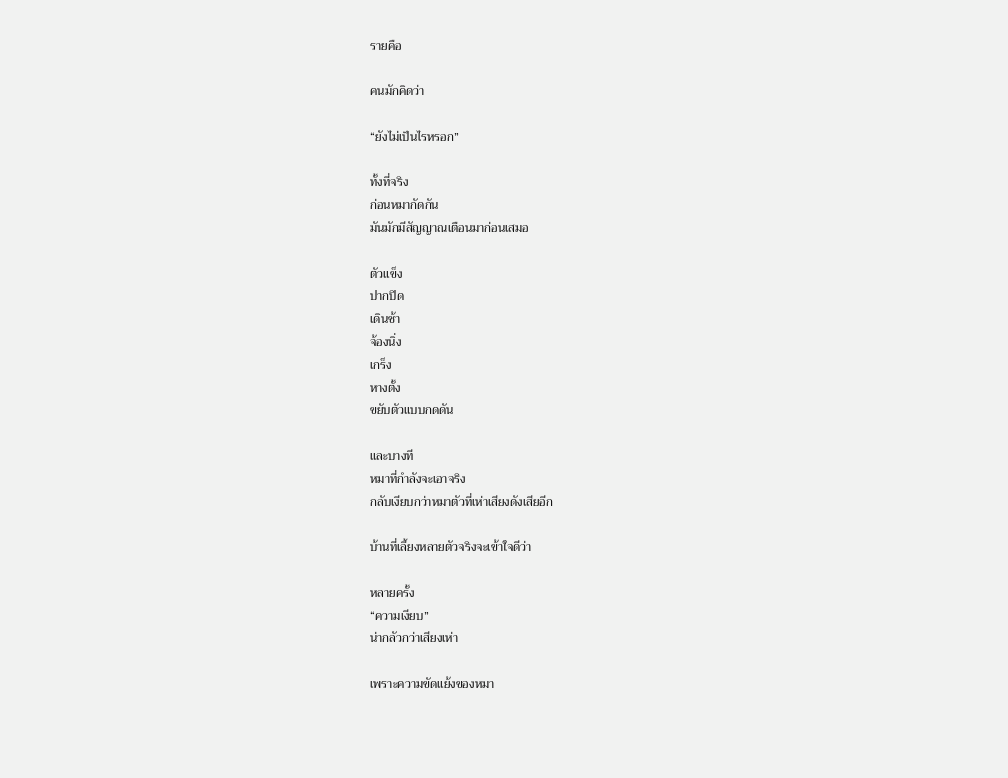รายคือ

คนมักคิดว่า

“ยังไม่เป็นไรหรอก”

ทั้งที่จริง
ก่อนหมากัดกัน
มันมักมีสัญญาณเตือนมาก่อนเสมอ

ตัวแข็ง
ปากปิด
เดินช้า
จ้องนิ่ง
เกร็ง
หางตั้ง
ขยับตัวแบบกดดัน

และบางที
หมาที่กำลังจะเอาจริง
กลับเงียบกว่าหมาตัวที่เห่าเสียงดังเสียอีก

บ้านที่เลี้ยงหลายตัวจริงจะเข้าใจดีว่า

หลายครั้ง
“ความเงียบ”
น่ากลัวกว่าเสียงเห่า

เพราะความขัดแย้งของหมา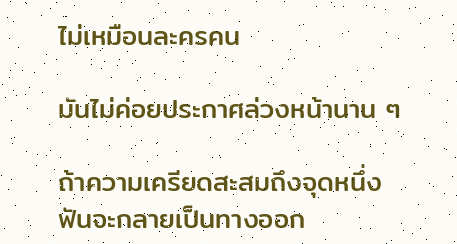ไม่เหมือนละครคน

มันไม่ค่อยประกาศล่วงหน้านาน ๆ

ถ้าความเครียดสะสมถึงจุดหนึ่ง
ฟันจะกลายเป็นทางออก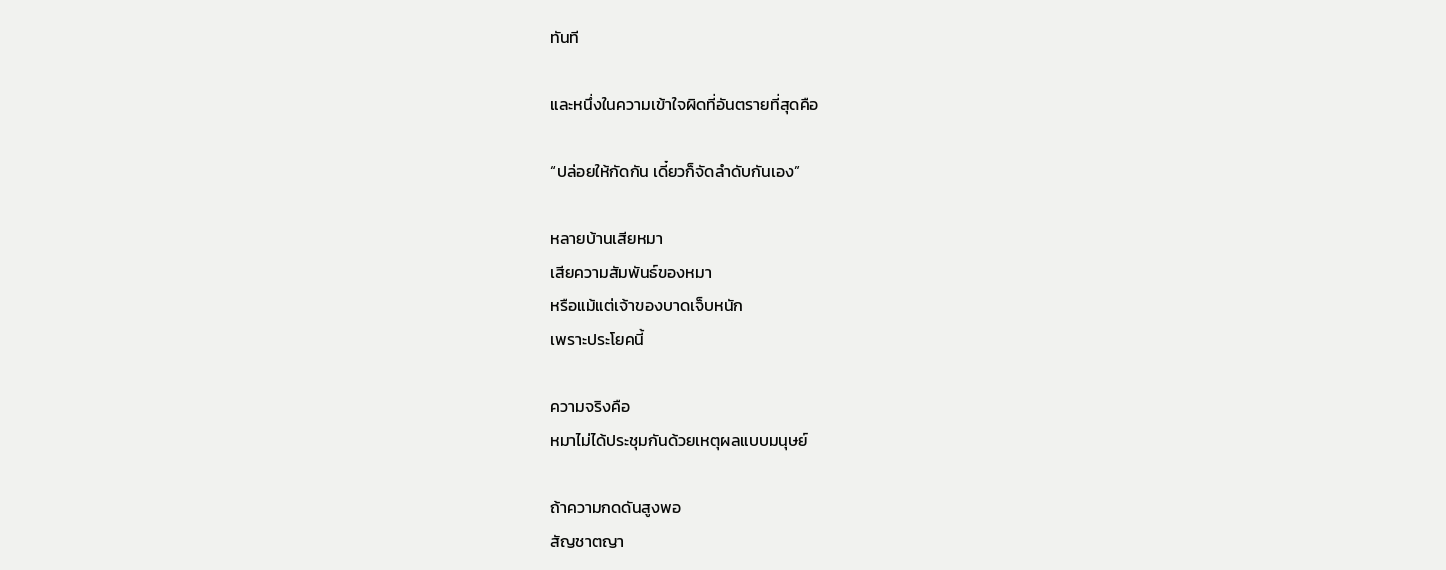ทันที

และหนึ่งในความเข้าใจผิดที่อันตรายที่สุดคือ

“ปล่อยให้กัดกัน เดี๋ยวก็จัดลำดับกันเอง”

หลายบ้านเสียหมา
เสียความสัมพันธ์ของหมา
หรือแม้แต่เจ้าของบาดเจ็บหนัก
เพราะประโยคนี้

ความจริงคือ
หมาไม่ได้ประชุมกันด้วยเหตุผลแบบมนุษย์

ถ้าความกดดันสูงพอ
สัญชาตญา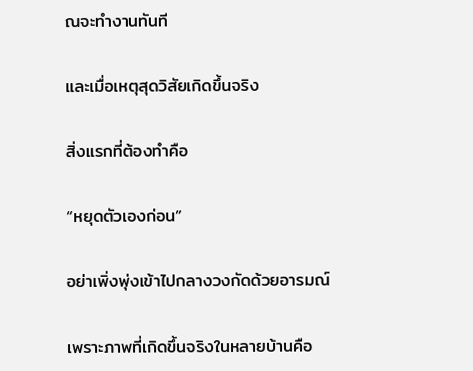ณจะทำงานทันที

และเมื่อเหตุสุดวิสัยเกิดขึ้นจริง

สิ่งแรกที่ต้องทำคือ

“หยุดตัวเองก่อน”

อย่าเพิ่งพุ่งเข้าไปกลางวงกัดด้วยอารมณ์

เพราะภาพที่เกิดขึ้นจริงในหลายบ้านคือ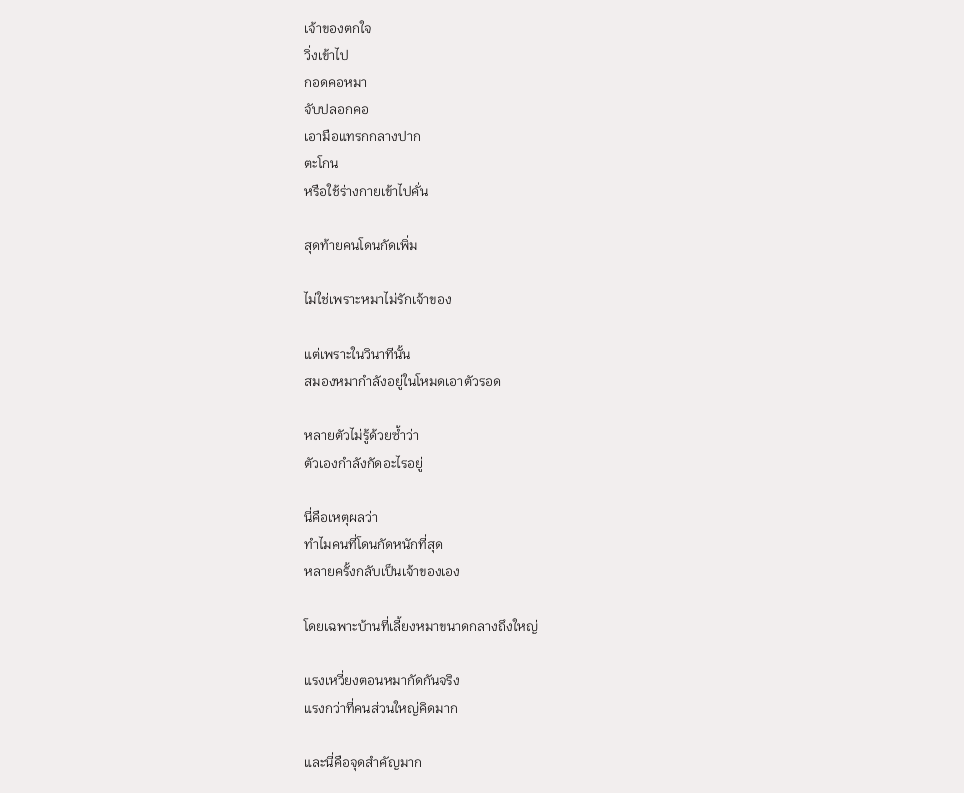เจ้าของตกใจ
วิ่งเข้าไป
กอดคอหมา
จับปลอกคอ
เอามือแทรกกลางปาก
ตะโกน
หรือใช้ร่างกายเข้าไปคั่น

สุดท้ายคนโดนกัดเพิ่ม

ไม่ใช่เพราะหมาไม่รักเจ้าของ

แต่เพราะในวินาทีนั้น
สมองหมากำลังอยู่ในโหมดเอาตัวรอด

หลายตัวไม่รู้ด้วยซ้ำว่า
ตัวเองกำลังกัดอะไรอยู่

นี่คือเหตุผลว่า
ทำไมคนที่โดนกัดหนักที่สุด
หลายครั้งกลับเป็นเจ้าของเอง

โดยเฉพาะบ้านที่เลี้ยงหมาขนาดกลางถึงใหญ่

แรงเหวี่ยงตอนหมากัดกันจริง
แรงกว่าที่คนส่วนใหญ่คิดมาก

และนี่คือจุดสำคัญมาก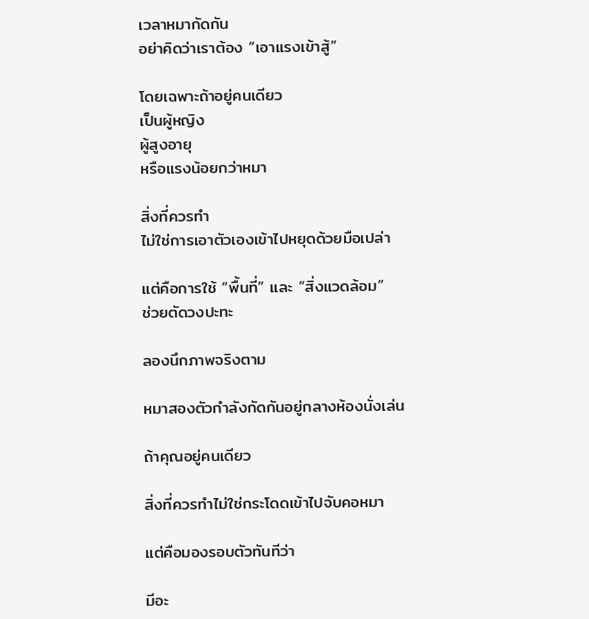เวลาหมากัดกัน
อย่าคิดว่าเราต้อง “เอาแรงเข้าสู้”

โดยเฉพาะถ้าอยู่คนเดียว
เป็นผู้หญิง
ผู้สูงอายุ
หรือแรงน้อยกว่าหมา

สิ่งที่ควรทำ
ไม่ใช่การเอาตัวเองเข้าไปหยุดด้วยมือเปล่า

แต่คือการใช้ “พื้นที่” และ “สิ่งแวดล้อม”
ช่วยตัดวงปะทะ

ลองนึกภาพจริงตาม

หมาสองตัวกำลังกัดกันอยู่กลางห้องนั่งเล่น

ถ้าคุณอยู่คนเดียว

สิ่งที่ควรทำไม่ใช่กระโดดเข้าไปจับคอหมา

แต่คือมองรอบตัวทันทีว่า

มีอะ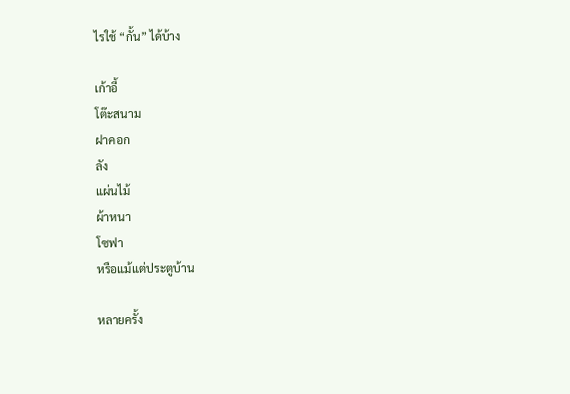ไรใช้ “กั้น” ได้บ้าง

เก้าอี้
โต๊ะสนาม
ฝาคอก
ลัง
แผ่นไม้
ผ้าหนา
โซฟา
หรือแม้แต่ประตูบ้าน

หลายครั้ง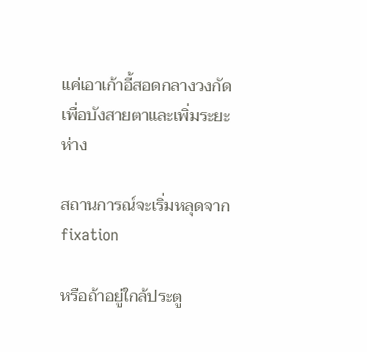แค่เอาเก้าอี้สอดกลางวงกัด
เพื่อบังสายตาและเพิ่มระยะห่าง

สถานการณ์จะเริ่มหลุดจาก fixation

หรือถ้าอยู่ใกล้ประตู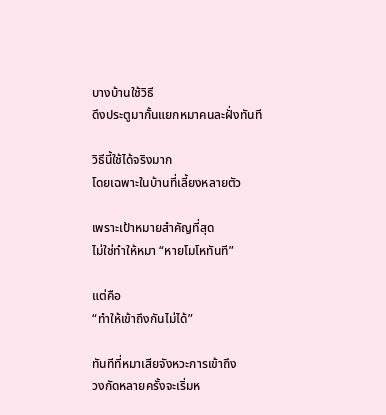บางบ้านใช้วิธี
ดึงประตูมากั้นแยกหมาคนละฝั่งทันที

วิธีนี้ใช้ได้จริงมาก
โดยเฉพาะในบ้านที่เลี้ยงหลายตัว

เพราะเป้าหมายสำคัญที่สุด
ไม่ใช่ทำให้หมา “หายโมโหทันที”

แต่คือ
“ทำให้เข้าถึงกันไม่ได้”

ทันทีที่หมาเสียจังหวะการเข้าถึง
วงกัดหลายครั้งจะเริ่มห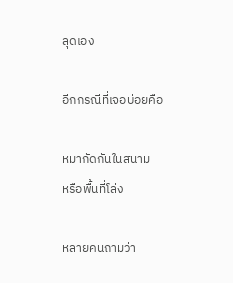ลุดเอง

อีกกรณีที่เจอบ่อยคือ

หมากัดกันในสนาม
หรือพื้นที่โล่ง

หลายคนถามว่า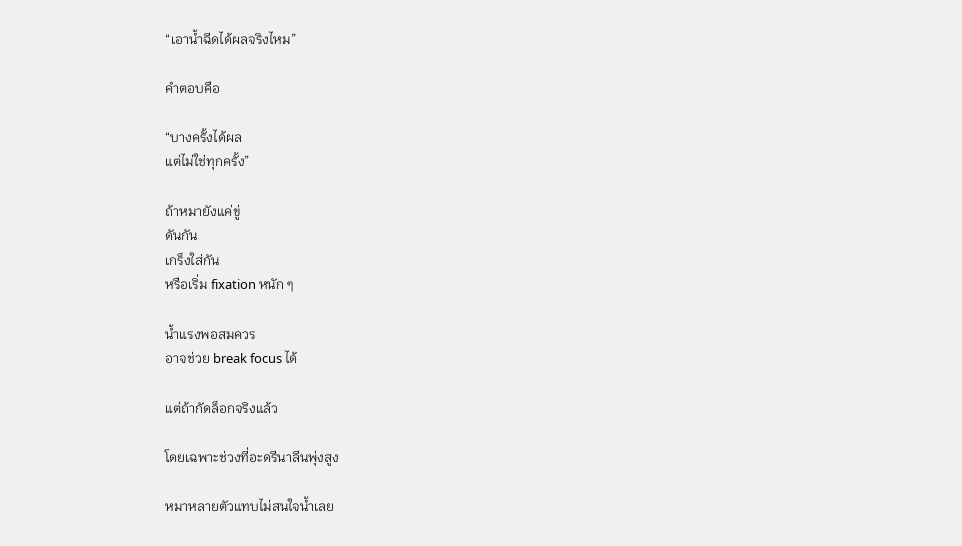“เอาน้ำฉีดได้ผลจริงไหม”

คำตอบคือ

“บางครั้งได้ผล
แต่ไม่ใช่ทุกครั้ง”

ถ้าหมายังแค่ขู่
ดันกัน
เกร็งใส่กัน
หรือเริ่ม fixation หนัก ๆ

น้ำแรงพอสมควร
อาจช่วย break focus ได้

แต่ถ้ากัดล็อกจริงแล้ว

โดยเฉพาะช่วงที่อะดรีนาลีนพุ่งสูง

หมาหลายตัวแทบไม่สนใจน้ำเลย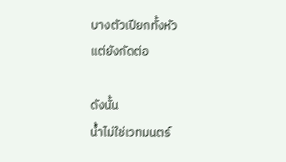บางตัวเปียกทั้งหัว
แต่ยังกัดต่อ

ดังนั้น
น้ำไม่ใช่เวทมนตร์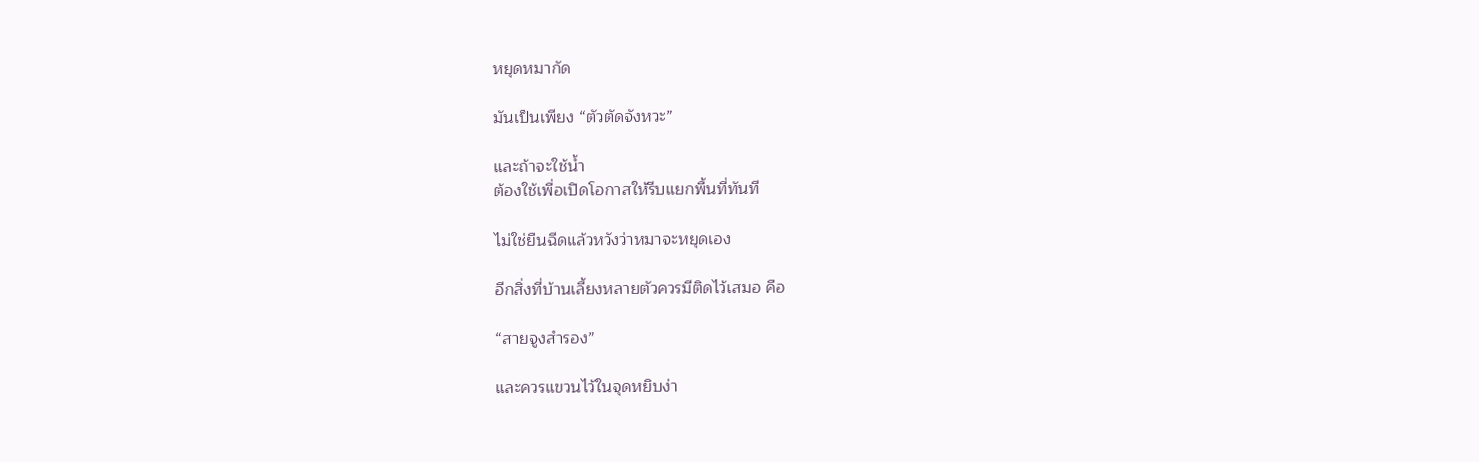หยุดหมากัด

มันเป็นเพียง “ตัวตัดจังหวะ”

และถ้าจะใช้น้ำ
ต้องใช้เพื่อเปิดโอกาสให้รีบแยกพื้นที่ทันที

ไม่ใช่ยืนฉีดแล้วหวังว่าหมาจะหยุดเอง

อีกสิ่งที่บ้านเลี้ยงหลายตัวควรมีติดไว้เสมอ คือ

“สายจูงสำรอง”

และควรแขวนไว้ในจุดหยิบง่า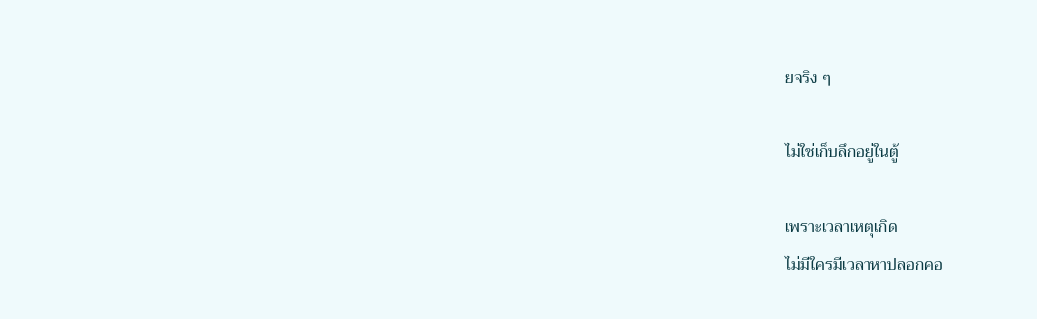ยจริง ๆ

ไม่ใช่เก็บลึกอยู่ในตู้

เพราะเวลาเหตุเกิด
ไม่มีใครมีเวลาหาปลอกคอ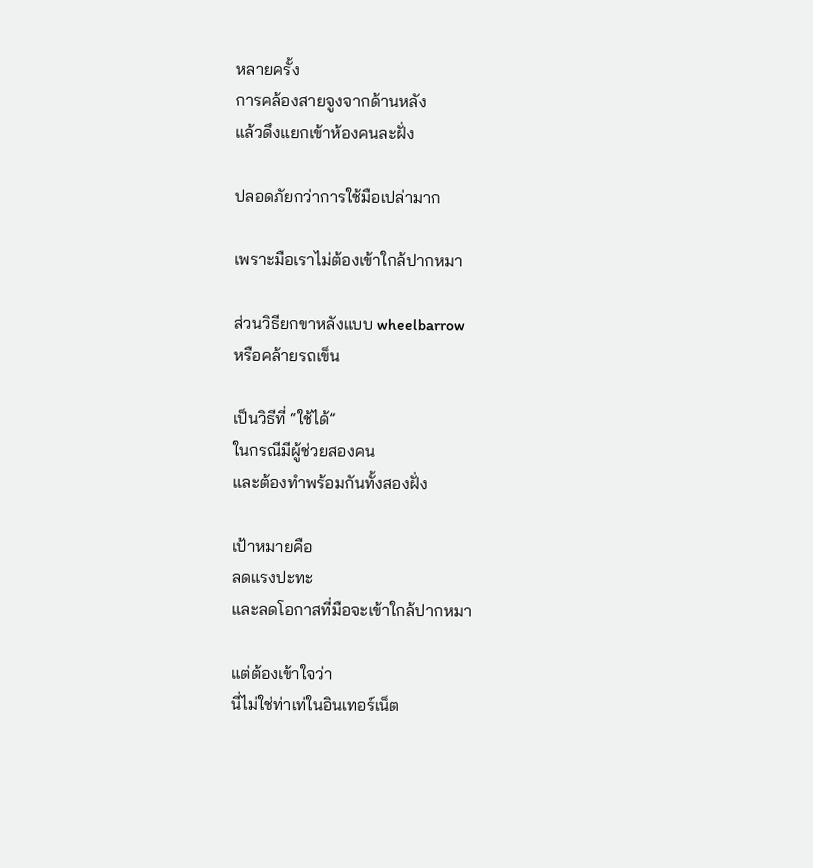หลายครั้ง
การคล้องสายจูงจากด้านหลัง
แล้วดึงแยกเข้าห้องคนละฝั่ง

ปลอดภัยกว่าการใช้มือเปล่ามาก

เพราะมือเราไม่ต้องเข้าใกล้ปากหมา

ส่วนวิธียกขาหลังแบบ wheelbarrow
หรือคล้ายรถเข็น

เป็นวิธีที่ “ใช้ได้”
ในกรณีมีผู้ช่วยสองคน
และต้องทำพร้อมกันทั้งสองฝั่ง

เป้าหมายคือ
ลดแรงปะทะ
และลดโอกาสที่มือจะเข้าใกล้ปากหมา

แต่ต้องเข้าใจว่า
นี่ไม่ใช่ท่าเท่ในอินเทอร์เน็ต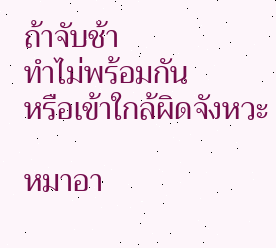ถ้าจับช้า
ทำไม่พร้อมกัน
หรือเข้าใกล้ผิดจังหวะ

หมาอา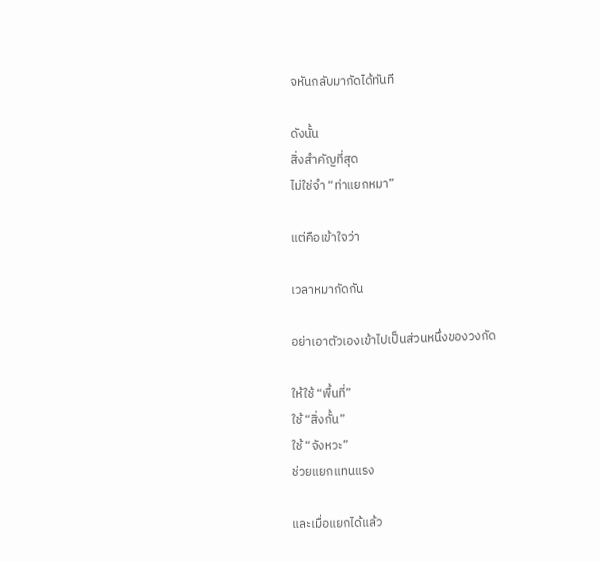จหันกลับมากัดได้ทันที

ดังนั้น
สิ่งสำคัญที่สุด
ไม่ใช่จำ “ท่าแยกหมา”

แต่คือเข้าใจว่า

เวลาหมากัดกัน

อย่าเอาตัวเองเข้าไปเป็นส่วนหนึ่งของวงกัด

ให้ใช้ “พื้นที่”
ใช้ “สิ่งกั้น”
ใช้ “จังหวะ”
ช่วยแยกแทนแรง

และเมื่อแยกได้แล้ว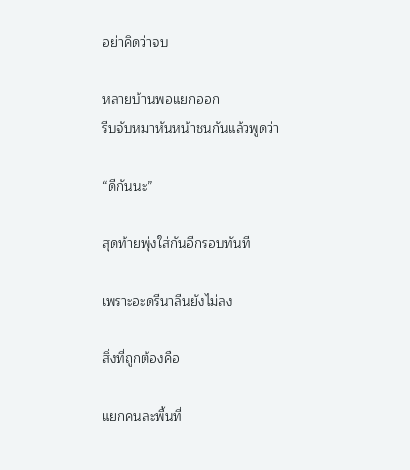อย่าคิดว่าจบ

หลายบ้านพอแยกออก
รีบจับหมาหันหน้าชนกันแล้วพูดว่า

“ดีกันนะ”

สุดท้ายพุ่งใส่กันอีกรอบทันที

เพราะอะดรีนาลีนยังไม่ลง

สิ่งที่ถูกต้องคือ

แยกคนละพื้นที่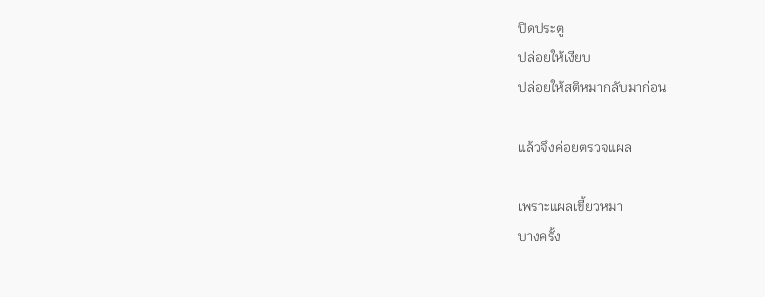ปิดประตู
ปล่อยให้เงียบ
ปล่อยให้สติหมากลับมาก่อน

แล้วจึงค่อยตรวจแผล

เพราะแผลเขี้ยวหมา
บางครั้ง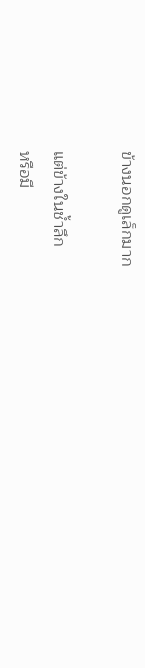ข้างนอกดูเล็กมาก

แต่ข้างในช้ำลึก
หรือมี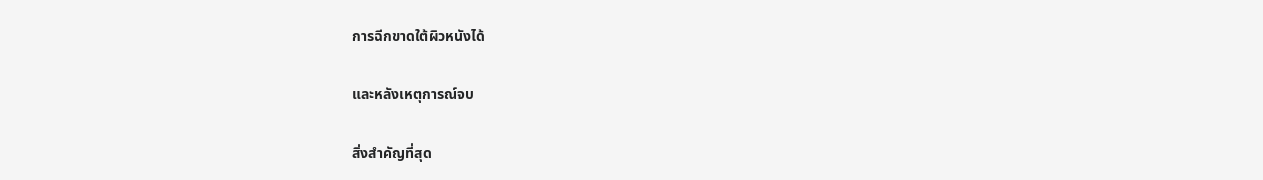การฉีกขาดใต้ผิวหนังได้

และหลังเหตุการณ์จบ

สิ่งสำคัญที่สุด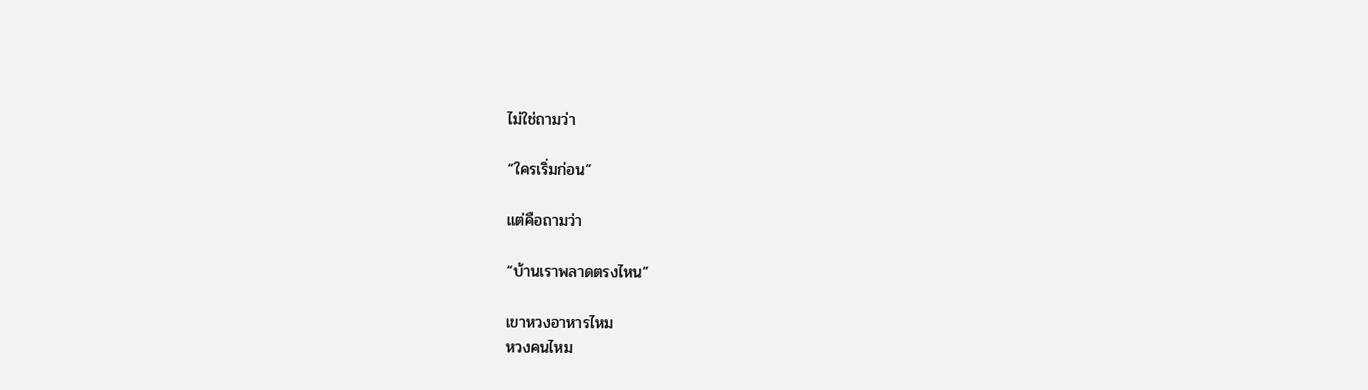ไม่ใช่ถามว่า

“ใครเริ่มก่อน”

แต่คือถามว่า

“บ้านเราพลาดตรงไหน”

เขาหวงอาหารไหม
หวงคนไหม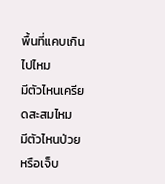พื้นที่แคบเกินไปไหม
มีตัวไหนเครียดสะสมไหม
มีตัวไหนป่วยหรือเจ็บ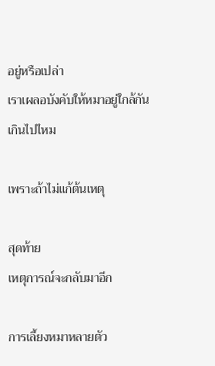อยู่หรือเปล่า
เราเผลอบังคับให้หมาอยู่ใกล้กันเกินไปไหม

เพราะถ้าไม่แก้ต้นเหตุ

สุดท้าย
เหตุการณ์จะกลับมาอีก

การเลี้ยงหมาหลายตัว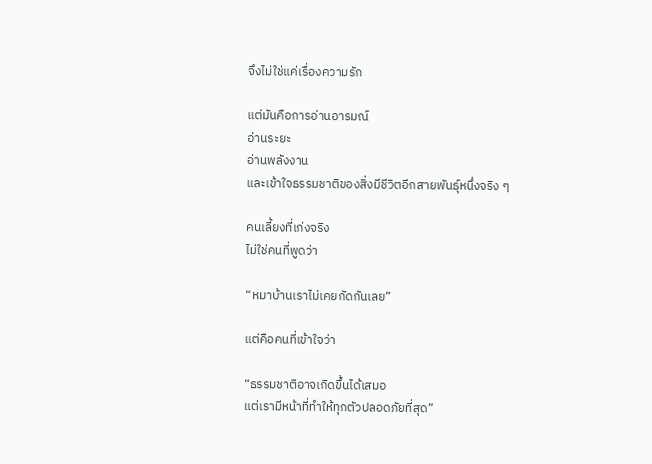จึงไม่ใช่แค่เรื่องความรัก

แต่มันคือการอ่านอารมณ์
อ่านระยะ
อ่านพลังงาน
และเข้าใจธรรมชาติของสิ่งมีชีวิตอีกสายพันธุ์หนึ่งจริง ๆ

คนเลี้ยงที่เก่งจริง
ไม่ใช่คนที่พูดว่า

“หมาบ้านเราไม่เคยกัดกันเลย”

แต่คือคนที่เข้าใจว่า

“ธรรมชาติอาจเกิดขึ้นได้เสมอ
แต่เรามีหน้าที่ทำให้ทุกตัวปลอดภัยที่สุด”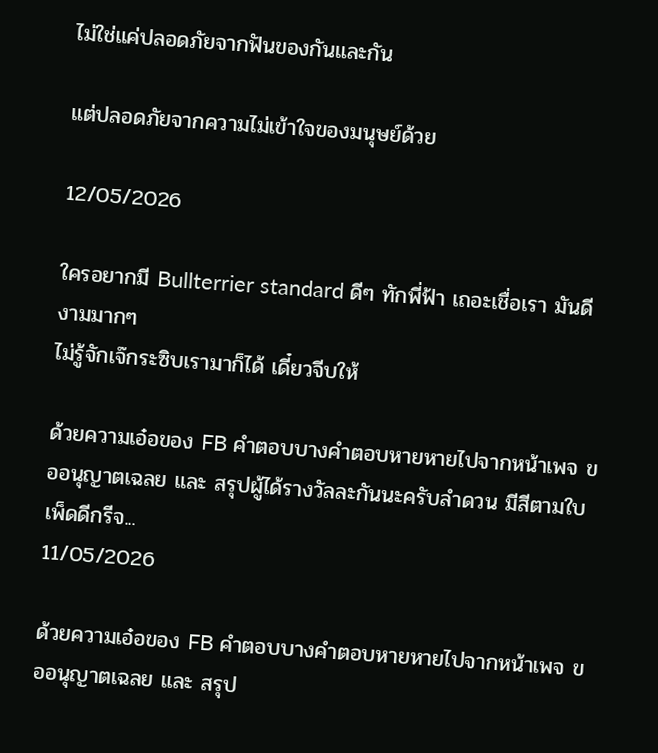ไม่ใช่แค่ปลอดภัยจากฟันของกันและกัน

แต่ปลอดภัยจากความไม่เข้าใจของมนุษย์ด้วย

12/05/2026

ใครอยากมี Bullterrier standard ดีๆ ทักพี่ฟ้า เถอะเชื่อเรา มันดีงามมากๆ
ไม่รู้จักเจ๊กระซิบเรามาก็ได้ เดี๋ยวจีบให้

ด้วยความเอ๋อของ FB คำตอบบางคำตอบหายหายไปจากหน้าเพจ ขออนุญาตเฉลย และ สรุปผู้ได้รางวัลละกันนะครับลำดวน มีสีตามใบเพ็ดดีกรีจ...
11/05/2026

ด้วยความเอ๋อของ FB คำตอบบางคำตอบหายหายไปจากหน้าเพจ ขออนุญาตเฉลย และ สรุป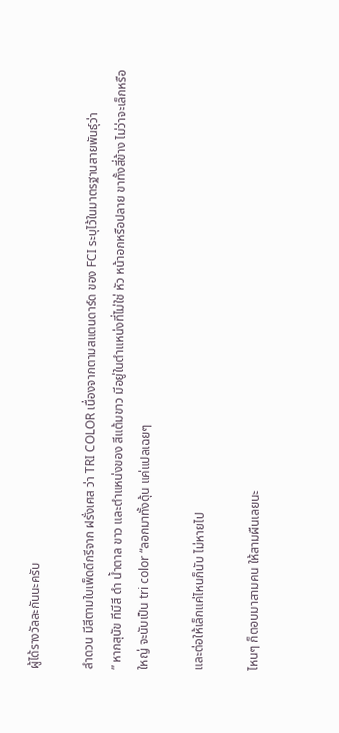ผู้ได้รางวัลละกันนะครับ

ลำดวน มีสีตามใบเพ็ดดีกรีจาก ฝรั่งเศส ว่า TRI COLOR เนื่องจากตามสแตนดาร์ด ของ FCI ระบุไว้ในมาตรฐานสายพันธุ์ว่า
” หากสุนัข ทีมีสี ดำ น้ำตาล ขาว และตำแหน่งของ สีแต้มขาว มีอยู่ในตำแหน่งที่ไม่ใช่ หัว หน้าอกหรือปลาย ขาทั้งสี่ข้าง ไม่ว่าจะเล็กหรือใหญ่ จะนับเป็น tri color “ลอกมาทั้งดุ้น แค่แปลเฉยๆ

และต่อให้เล็กแค่ไหนก็นับ ไม่หายไป

ไหนๆ ก็ตอบมาสามคน ให้สามผืนเลยนะ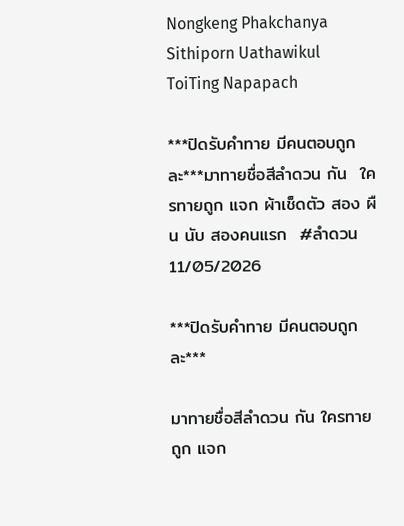Nongkeng Phakchanya
Sithiporn Uathawikul
ToiTing Napapach

***ปิดรับคำทาย มีคนตอบถูกละ***มาทายชื่อสีลำดวน กัน  ใครทายถูก แจก ผ้าเช็ดตัว สอง ผืน นับ สองคนแรก  #ลำดวน
11/05/2026

***ปิดรับคำทาย มีคนตอบถูกละ***

มาทายชื่อสีลำดวน กัน ใครทายถูก แจก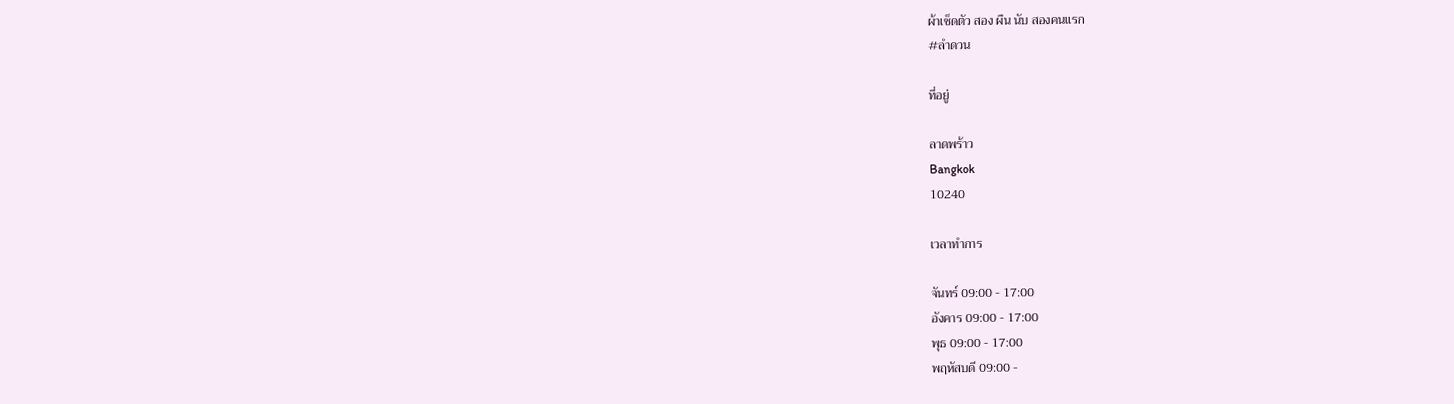ผ้าเช็ดตัว สอง ผืน นับ สองคนแรก
#ลำดวน

ที่อยู่

ลาดพร้าว
Bangkok
10240

เวลาทำการ

จันทร์ 09:00 - 17:00
อังคาร 09:00 - 17:00
พุธ 09:00 - 17:00
พฤหัสบดี 09:00 -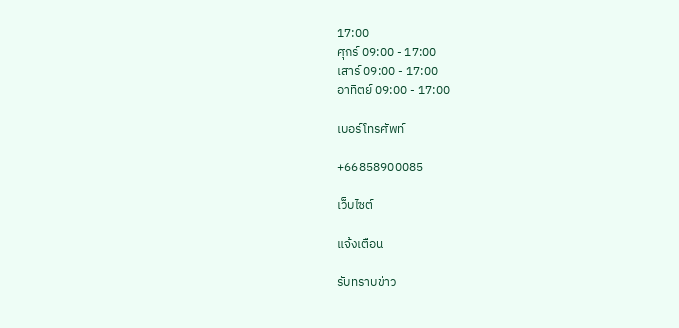17:00
ศุกร์ 09:00 - 17:00
เสาร์ 09:00 - 17:00
อาทิตย์ 09:00 - 17:00

เบอร์โทรศัพท์

+66858900085

เว็บไซต์

แจ้งเตือน

รับทราบข่าว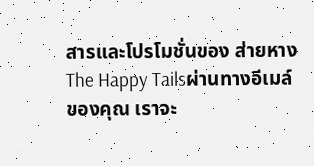สารและโปรโมชั่นของ ส่ายหาง The Happy Tailsผ่านทางอีเมล์ของคุณ เราจะ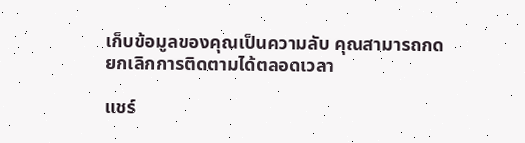เก็บข้อมูลของคุณเป็นความลับ คุณสามารถกดยกเลิกการติดตามได้ตลอดเวลา

แชร์